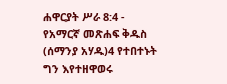ሐዋርያት ሥራ 8:4 - የአማርኛ መጽሐፍ ቅዱስ (ሰማንያ አሃዱ)4 የተበተኑት ግን እየተዘዋወሩ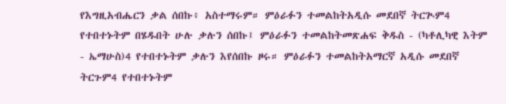የእግዚአብሔርን ቃል ሰበኩ፥ አስተማሩም። ምዕራፉን ተመልከትአዲሱ መደበኛ ትርጒም4 የተበተኑትም በሄዱበት ሁሉ ቃሉን ሰበኩ፤ ምዕራፉን ተመልከትመጽሐፍ ቅዱስ - (ካቶሊካዊ እትም - ኤማሁስ)4 የተበተኑትም ቃሉን እየሰበኩ ዞሩ። ምዕራፉን ተመልከትአማርኛ አዲሱ መደበኛ ትርጉም4 የተበተኑትም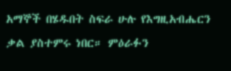አማኞች በሄዱበት ስፍራ ሁሉ የእግዚአብሔርን ቃል ያስተምሩ ነበር። ምዕራፉን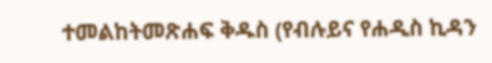ተመልከትመጽሐፍ ቅዱስ (የብሉይና የሐዲስ ኪዳን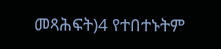መጻሕፍት)4 የተበተኑትም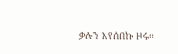ቃሉን እየሰበኩ ዞሩ።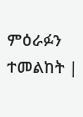ምዕራፉን ተመልከት |